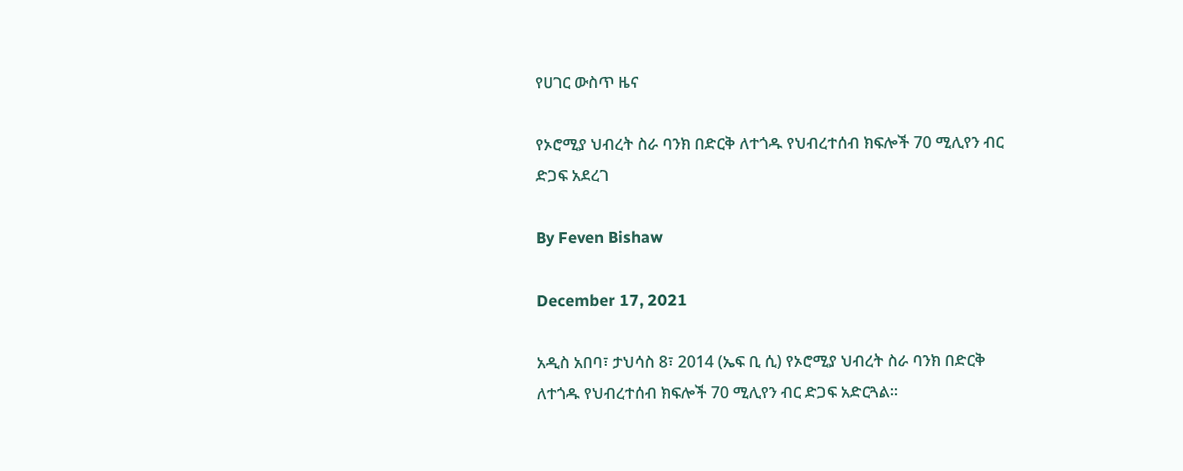የሀገር ውስጥ ዜና

የኦሮሚያ ህብረት ስራ ባንክ በድርቅ ለተጎዱ የህብረተሰብ ክፍሎች 70 ሚሊየን ብር ድጋፍ አደረገ

By Feven Bishaw

December 17, 2021

አዲስ አበባ፣ ታህሳስ 8፣ 2014 (ኤፍ ቢ ሲ) የኦሮሚያ ህብረት ስራ ባንክ በድርቅ ለተጎዱ የህብረተሰብ ክፍሎች 70 ሚሊየን ብር ድጋፍ አድርጓል፡፡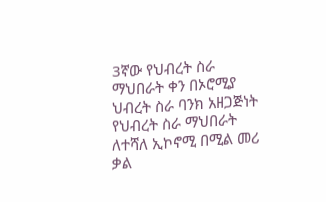3ኛው የህብረት ስራ ማህበራት ቀን በኦሮሚያ ህብረት ስራ ባንክ አዘጋጅነት የህብረት ስራ ማህበራት ለተሻለ ኢኮኖሚ በሚል መሪ ቃል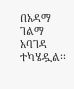በአዳማ ገልማ አባገዳ ተካሄዷል፡፡